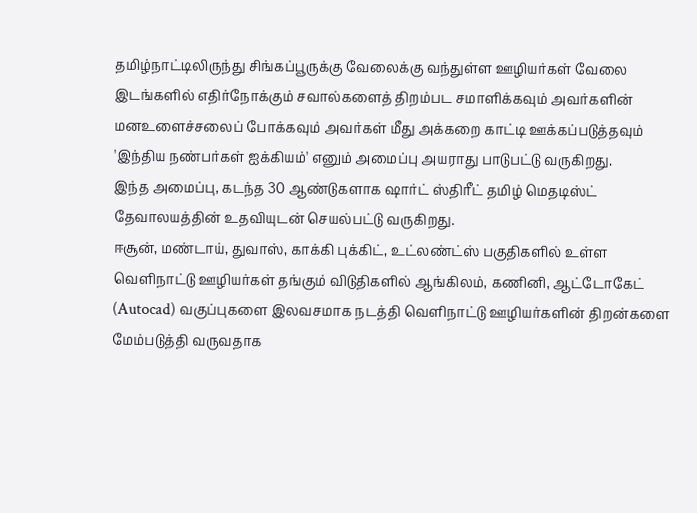தமிழ்நாட்டிலிருந்து சிங்கப்பூருக்கு வேலைக்கு வந்துள்ள ஊழியர்கள் வேலை இடங்களில் எதிர்நோக்கும் சவால்களைத் திறம்பட சமாளிக்கவும் அவர்களின் மனஉளைச்சலைப் போக்கவும் அவர்கள் மீது அக்கறை காட்டி ஊக்கப்படுத்தவும் 'இந்திய நண்பர்கள் ஐக்கியம்' எனும் அமைப்பு அயராது பாடுபட்டு வருகிறது.
இந்த அமைப்பு, கடந்த 30 ஆண்டுகளாக ஷார்ட் ஸ்திரீட் தமிழ் மெதடிஸ்ட் தேவாலயத்தின் உதவியுடன் செயல்பட்டு வருகிறது.
ஈசூன், மண்டாய், துவாஸ், காக்கி புக்கிட், உட்லண்ட்ஸ் பகுதிகளில் உள்ள வெளிநாட்டு ஊழியர்கள் தங்கும் விடுதிகளில் ஆங்கிலம், கணினி, ஆட்டோகேட் (Autocad) வகுப்புகளை இலவசமாக நடத்தி வெளிநாட்டு ஊழியர்களின் திறன்களை மேம்படுத்தி வருவதாக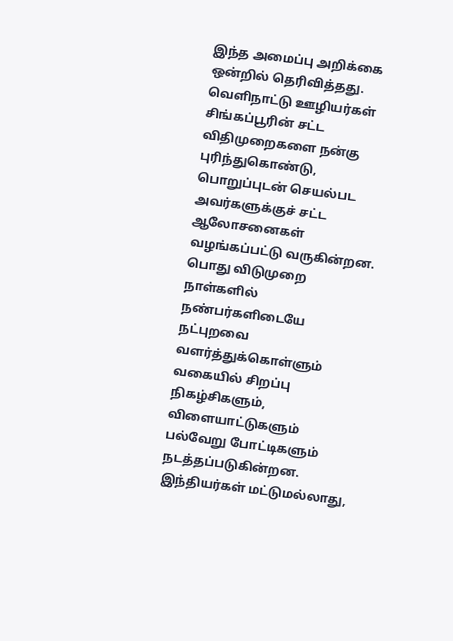இந்த அமைப்பு அறிக்கை ஒன்றில் தெரிவித்தது.
வெளிநாட்டு ஊழியர்கள் சிங்கப்பூரின் சட்ட விதிமுறைகளை நன்கு புரிந்துகொண்டு, பொறுப்புடன் செயல்பட அவர்களுக்குச் சட்ட ஆலோசனைகள் வழங்கப்பட்டு வருகின்றன.
பொது விடுமுறை நாள்களில் நண்பர்களிடையே நட்புறவை வளர்த்துக்கொள்ளும் வகையில் சிறப்பு நிகழ்சிகளும், விளையாட்டுகளும் பல்வேறு போட்டிகளும் நடத்தப்படுகின்றன. இந்தியர்கள் மட்டுமல்லாது,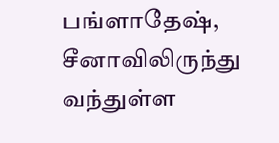பங்ளாதேஷ், சீனாவிலிருந்து வந்துள்ள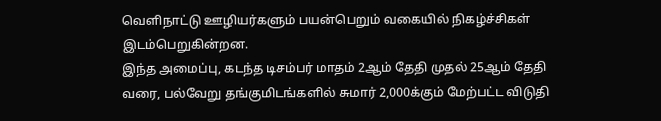வெளிநாட்டு ஊழியர்களும் பயன்பெறும் வகையில் நிகழ்ச்சிகள் இடம்பெறுகின்றன.
இந்த அமைப்பு, கடந்த டிசம்பர் மாதம் 2ஆம் தேதி முதல் 25ஆம் தேதி வரை, பல்வேறு தங்குமிடங்களில் சுமார் 2,000க்கும் மேற்பட்ட விடுதி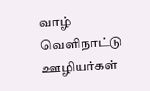வாழ் வெளிநாட்டு ஊழியர்கள்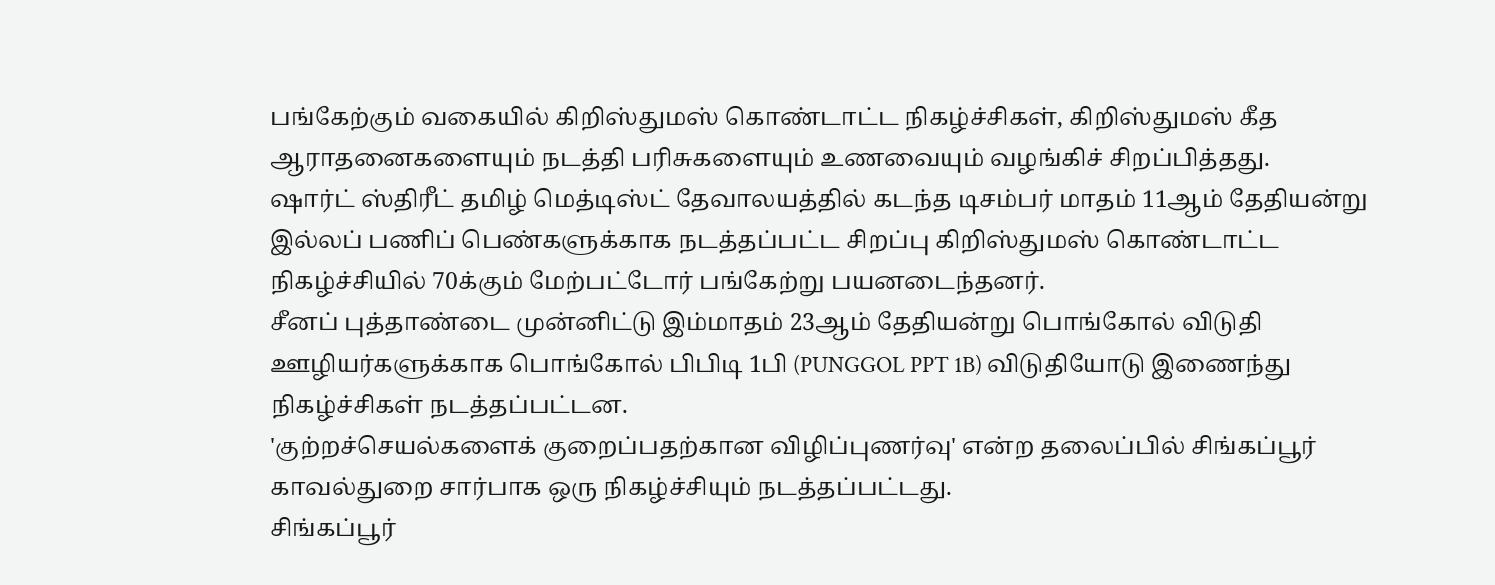பங்கேற்கும் வகையில் கிறிஸ்துமஸ் கொண்டாட்ட நிகழ்ச்சிகள், கிறிஸ்துமஸ் கீத ஆராதனைகளையும் நடத்தி பரிசுகளையும் உணவையும் வழங்கிச் சிறப்பித்தது.
ஷார்ட் ஸ்திரீட் தமிழ் மெத்டிஸ்ட் தேவாலயத்தில் கடந்த டிசம்பர் மாதம் 11ஆம் தேதியன்று இல்லப் பணிப் பெண்களுக்காக நடத்தப்பட்ட சிறப்பு கிறிஸ்துமஸ் கொண்டாட்ட நிகழ்ச்சியில் 70க்கும் மேற்பட்டோர் பங்கேற்று பயனடைந்தனர்.
சீனப் புத்தாண்டை முன்னிட்டு இம்மாதம் 23ஆம் தேதியன்று பொங்கோல் விடுதி ஊழியர்களுக்காக பொங்கோல் பிபிடி 1பி (PUNGGOL PPT 1B) விடுதியோடு இணைந்து நிகழ்ச்சிகள் நடத்தப்பட்டன.
'குற்றச்செயல்களைக் குறைப்பதற்கான விழிப்புணர்வு' என்ற தலைப்பில் சிங்கப்பூர் காவல்துறை சார்பாக ஒரு நிகழ்ச்சியும் நடத்தப்பட்டது.
சிங்கப்பூர்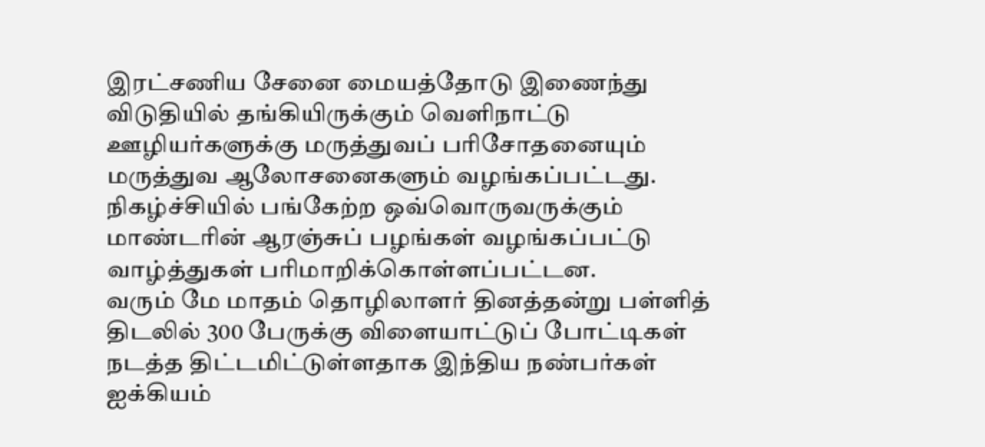இரட்சணிய சேனை மையத்தோடு இணைந்து விடுதியில் தங்கியிருக்கும் வெளிநாட்டு ஊழியர்களுக்கு மருத்துவப் பரிசோதனையும் மருத்துவ ஆலோசனைகளும் வழங்கப்பட்டது. நிகழ்ச்சியில் பங்கேற்ற ஒவ்வொருவருக்கும் மாண்டரின் ஆரஞ்சுப் பழங்கள் வழங்கப்பட்டு வாழ்த்துகள் பரிமாறிக்கொள்ளப்பட்டன.
வரும் மே மாதம் தொழிலாளர் தினத்தன்று பள்ளித் திடலில் 300 பேருக்கு விளையாட்டுப் போட்டிகள் நடத்த திட்டமிட்டுள்ளதாக இந்திய நண்பர்கள் ஐக்கியம்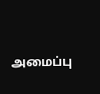அமைப்பு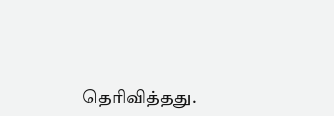தெரிவித்தது.